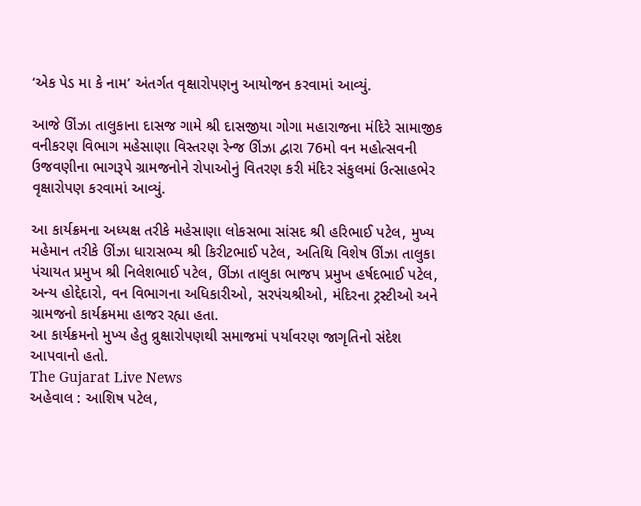‘એક પેડ મા કે નામ’ અંતર્ગત વૃક્ષારોપણનુ આયોજન કરવામાં આવ્યું.

આજે ઊંઝા તાલુકાના દાસજ ગામે શ્રી દાસજીયા ગોગા મહારાજના મંદિરે સામાજીક વનીકરણ વિભાગ મહેસાણા વિસ્તરણ રેન્જ ઊંઝા દ્વારા 76મો વન મહોત્સવની ઉજવણીના ભાગરૂપે ગ્રામજનોને રોપાઓનું વિતરણ કરી મંદિર સંકુલમાં ઉત્સાહભેર વૃક્ષારોપણ કરવામાં આવ્યું.

આ કાર્યક્રમના અધ્યક્ષ તરીકે મહેસાણા લોકસભા સાંસદ શ્રી હરિભાઈ પટેલ, મુખ્ય મહેમાન તરીકે ઊંઝા ધારાસભ્ય શ્રી કિરીટભાઈ પટેલ, અતિથિ વિશેષ ઊંઝા તાલુકા પંચાયત પ્રમુખ શ્રી નિલેશભાઈ પટેલ, ઊંઝા તાલુકા ભાજપ પ્રમુખ હર્ષદભાઈ પટેલ, અન્ય હોદ્દેદારો, વન વિભાગના અધિકારીઓ, સરપંચશ્રીઓ, મંદિરના ટ્રસ્ટીઓ અને ગ્રામજનો કાર્યક્રમમા હાજર રહ્યા હતા.
આ કાર્યક્રમનો મુખ્ય હેતુ વ્રુક્ષારોપણથી સમાજમાં પર્યાવરણ જાગૃતિનો સંદેશ આપવાનો હતો.
The Gujarat Live News
અહેવાલ : આશિષ પટેલ,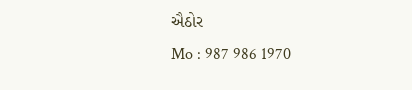ઐઠોર
Mo : 987 986 1970